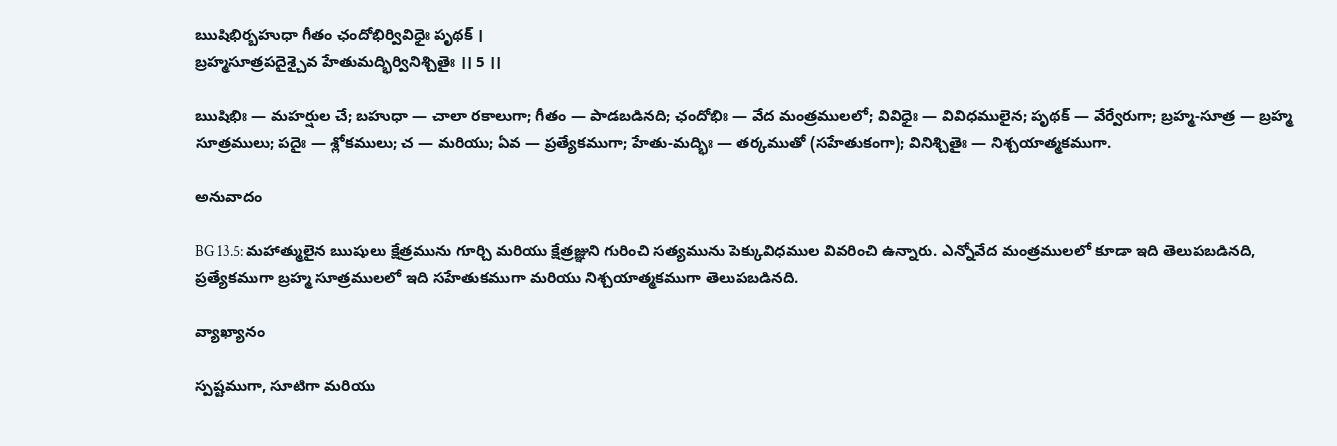ఋషిభిర్బహుధా గీతం ఛందోభిర్వివిధైః పృథక్ ।
బ్రహ్మసూత్రపదైశ్చైవ హేతుమద్భిర్వినిశ్చితైః ।। 5 ।।

ఋషిభిః — మహర్షుల చే; బహుధా — చాలా రకాలుగా; గీతం — పాడబడినది; ఛందోభిః — వేద మంత్రములలో; వివిధైః — వివిధములైన; పృథక్ — వేర్వేరుగా; బ్రహ్మ-సూత్ర — బ్రహ్మ సూత్రములు; పదైః — శ్లోకములు; చ — మరియు; ఏవ — ప్రత్యేకముగా; హేతు-మద్భిః — తర్కముతో (సహేతుకంగా); వినిశ్చితైః — నిశ్చయాత్మకముగా.

అనువాదం

BG 13.5: మహాత్ములైన ఋషులు క్షేత్రమును గూర్చి మరియు క్షేత్రజ్ఞుని గురించి సత్యమును పెక్కువిధముల వివరించి ఉన్నారు. ఎన్నోవేద మంత్రములలో కూడా ఇది తెలుపబడినది, ప్రత్యేకముగా బ్రహ్మ సూత్రములలో ఇది సహేతుకముగా మరియు నిశ్చయాత్మకముగా తెలుపబడినది.

వ్యాఖ్యానం

స్పష్టముగా, సూటిగా మరియు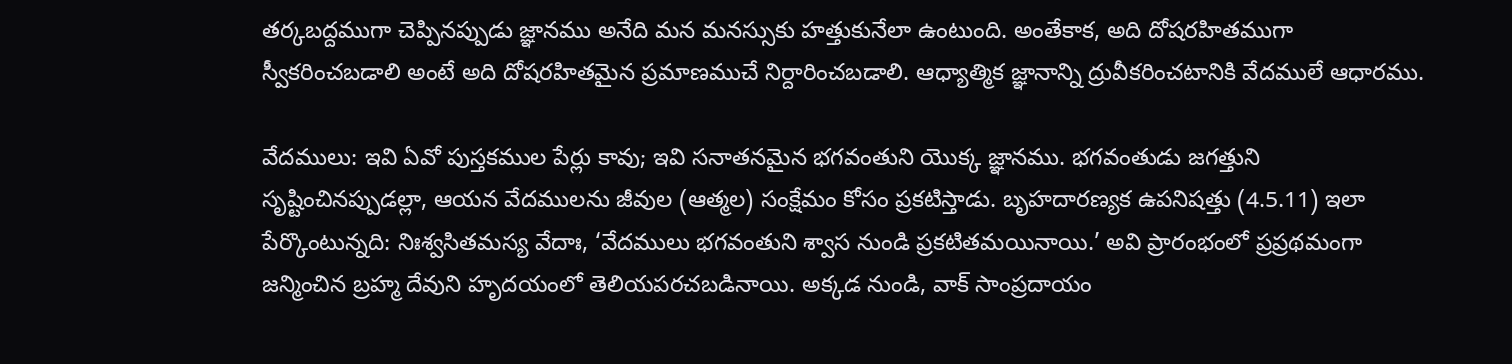తర్కబద్దముగా చెప్పినప్పుడు జ్ఞానము అనేది మన మనస్సుకు హత్తుకునేలా ఉంటుంది. అంతేకాక, అది దోషరహితముగా స్వీకరించబడాలి అంటే అది దోషరహితమైన ప్రమాణముచే నిర్దారించబడాలి. ఆధ్యాత్మిక జ్ఞానాన్ని ద్రువీకరించటానికి వేదములే ఆధారము.

వేదములు: ఇవి ఏవో పుస్తకముల పేర్లు కావు; ఇవి సనాతనమైన భగవంతుని యొక్క జ్ఞానము. భగవంతుడు జగత్తుని సృష్టించినప్పుడల్లా, ఆయన వేదములను జీవుల (ఆత్మల) సంక్షేమం కోసం ప్రకటిస్తాడు. బృహదారణ్యక ఉపనిషత్తు (4.5.11) ఇలా పేర్కొంటున్నది: నిఃశ్వసితమస్య వేదాః, ‘వేదములు భగవంతుని శ్వాస నుండి ప్రకటితమయినాయి.’ అవి ప్రారంభంలో ప్రప్రథమంగా జన్మించిన బ్రహ్మ దేవుని హృదయంలో తెలియపరచబడినాయి. అక్కడ నుండి, వాక్ సాంప్రదాయం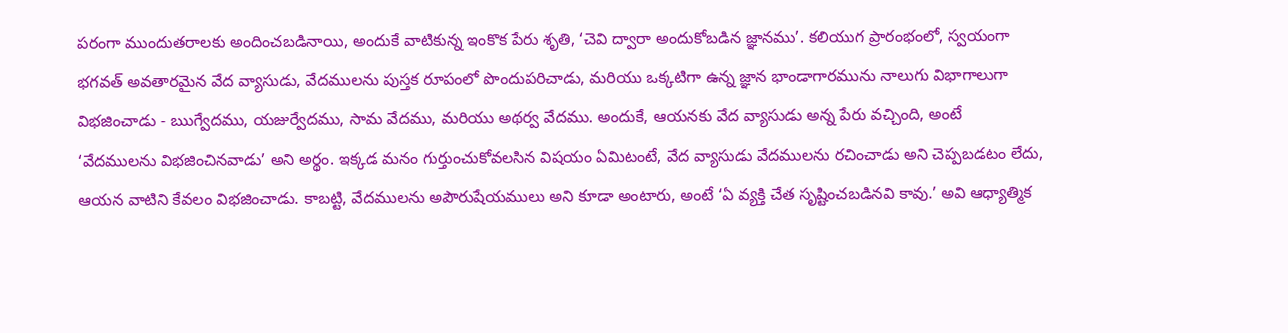పరంగా ముందుతరాలకు అందించబడినాయి, అందుకే వాటికున్న ఇంకొక పేరు శృతి, ‘చెవి ద్వారా అందుకోబడిన జ్ఞానము’. కలియుగ ప్రారంభంలో, స్వయంగా భగవత్ అవతారమైన వేద వ్యాసుడు, వేదములను పుస్తక రూపంలో పొందుపరిచాడు, మరియు ఒక్కటిగా ఉన్న జ్ఞాన భాండాగారమును నాలుగు విభాగాలుగా విభజించాడు - ఋగ్వేదము, యజుర్వేదము, సామ వేదము, మరియు అథర్వ వేదము. అందుకే, ఆయనకు వేద వ్యాసుడు అన్న పేరు వచ్చింది, అంటే ‘వేదములను విభజించినవాడు’ అని అర్థం. ఇక్కడ మనం గుర్తుంచుకోవలసిన విషయం ఏమిటంటే, వేద వ్యాసుడు వేదములను రచించాడు అని చెప్పబడటం లేదు, ఆయన వాటిని కేవలం విభజించాడు. కాబట్టి, వేదములను అపౌరుషేయములు అని కూడా అంటారు, అంటే ‘ఏ వ్యక్తి చేత సృష్టించబడినవి కావు.’ అవి ఆధ్యాత్మిక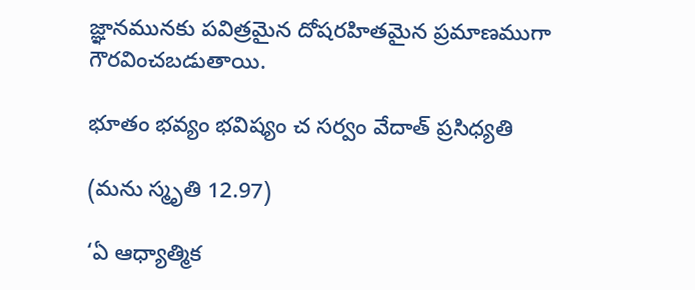జ్ఞానమునకు పవిత్రమైన దోషరహితమైన ప్రమాణముగా గౌరవించబడుతాయి.

భూతం భవ్యం భవిష్యం చ సర్వం వేదాత్ ప్రసిధ్యతి

(మను స్మృతి 12.97)

‘ఏ ఆధ్యాత్మిక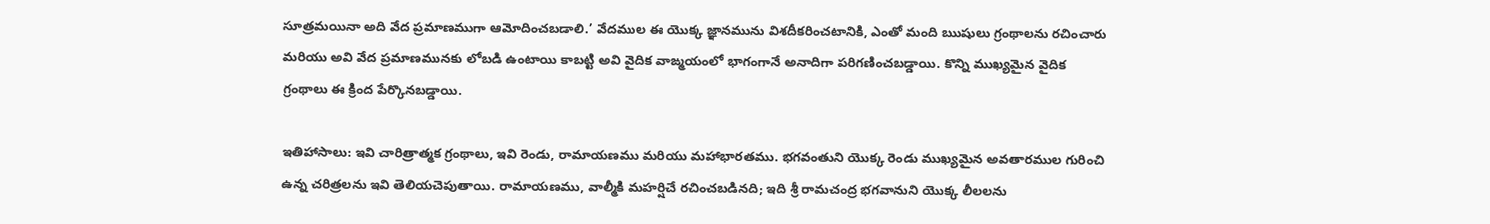సూత్రమయినా అది వేద ప్రమాణముగా ఆమోదించబడాలి.’ వేదముల ఈ యొక్క జ్ఞానమును విశదీకరించటానికి, ఎంతో మంది ఋషులు గ్రంథాలను రచించారు మరియు అవి వేద ప్రమాణమునకు లోబడి ఉంటాయి కాబట్టి అవి వైదిక వాఙ్మయంలో భాగంగానే అనాదిగా పరిగణించబడ్డాయి. కొన్ని ముఖ్యమైన వైదిక గ్రంథాలు ఈ క్రింద పేర్కొనబడ్డాయి.

ఇతిహాసాలు: ఇవి చారిత్రాత్మక గ్రంథాలు, ఇవి రెండు, రామాయణము మరియు మహాభారతము. భగవంతుని యొక్క రెండు ముఖ్యమైన అవతారముల గురించి ఉన్న చరిత్రలను ఇవి తెలియచెపుతాయి. రామాయణము, వాల్మీకి మహర్షిచే రచించబడినది; ఇది శ్రీ రామచంద్ర భగవానుని యొక్క లీలలను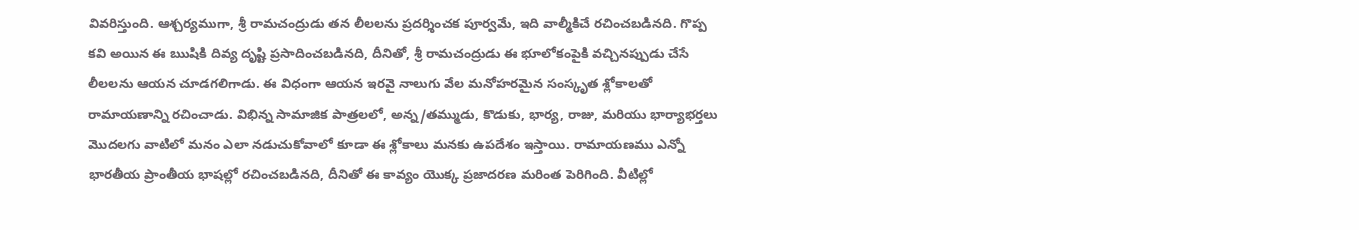వివరిస్తుంది. ఆశ్చర్యముగా, శ్రీ రామచంద్రుడు తన లీలలను ప్రదర్శించక పూర్వమే, ఇది వాల్మీకిచే రచించబడినది. గొప్ప కవి అయిన ఈ ఋషికి దివ్య దృష్టి ప్రసాదించబడినది, దీనితో, శ్రీ రామచంద్రుడు ఈ భూలోకంపైకి వచ్చినప్పుడు చేసే లీలలను ఆయన చూడగలిగాడు. ఈ విధంగా ఆయన ఇరవై నాలుగు వేల మనోహరమైన సంస్కృత శ్లోకాలతో రామాయణాన్ని రచించాడు. విభిన్న సామాజిక పాత్రలలో, అన్న/తమ్ముడు, కొడుకు, భార్య, రాజు, మరియు భార్యాభర్తలు మొదలగు వాటిలో మనం ఎలా నడుచుకోవాలో కూడా ఈ శ్లోకాలు మనకు ఉపదేశం ఇస్తాయి. రామాయణము ఎన్నో భారతీయ ప్రాంతీయ భాషల్లో రచించబడినది, దీనితో ఈ కావ్యం యొక్క ప్రజాదరణ మరింత పెరిగింది. వీటిల్లో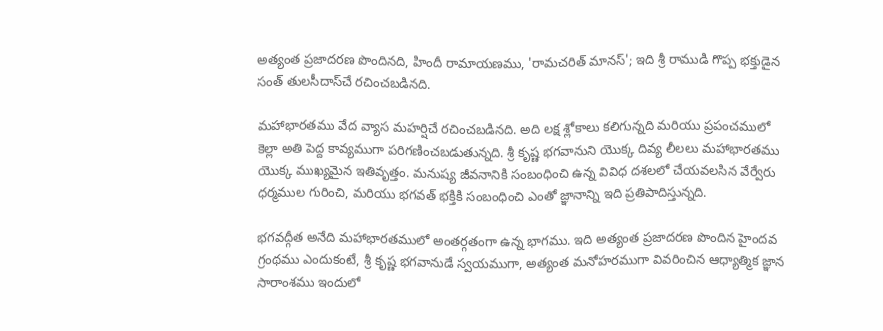అత్యంత ప్రజాదరణ పొందినది, హిందీ రామాయణము, 'రామచరిత్ మానస్'; ఇది శ్రీ రాముడి గొప్ప భక్తుడైన సంత్ తులసీదాస్‌చే రచించబడినది.

మహాభారతము వేద వ్యాస మహర్షిచే రచించబడినది. అది లక్ష శ్లోకాలు కలిగున్నది మరియు ప్రపంచములో కెల్లా అతి పెద్ద కావ్యముగా పరిగణించబడుతున్నది. శ్రీ కృష్ణ భగవానుని యొక్క దివ్య లీలలు మహాభారతము యొక్క ముఖ్యమైన ఇతివృత్తం. మనుష్య జీవనానికి సంబంధించి ఉన్న వివిధ దశలలో చేయవలసిన వేర్వేరు ధర్మముల గురించి, మరియు భగవత్ భక్తికి సంబంధించి ఎంతో జ్ఞానాన్ని ఇది ప్రతిపాదిస్తున్నది.

భగవద్గీత అనేది మహాభారతములో అంతర్గతంగా ఉన్న భాగము. ఇది అత్యంత ప్రజాదరణ పొందిన హైందవ గ్రంథము ఎందుకంటే, శ్రీ కృష్ణ భగవానుడే స్వయముగా, అత్యంత మనోహరముగా వివరించిన ఆధ్యాత్మిక జ్ఞాన సారాంశము ఇందులో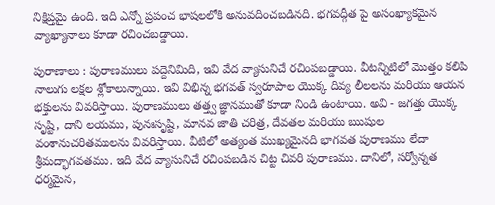నిక్షిప్తమై ఉంది. ఇది ఎన్నో ప్రపంచ భాషలలోకి అనువదించబడినది. భగవద్గీత పై అసంఖ్యాకమైన వ్యాఖ్యానాలు కూడా రచించబడ్డాయి.

పురాణాలు : పురాణములు పద్దెనిమిది, ఇవి వేద వ్యాసునిచే రచింపబడ్డాయి. వీటన్నిటిలో మొత్తం కలిపి నాలుగు లక్షల శ్లోకాలున్నాయి. ఇవి విభిన్న భగవత్ స్వరూపాల యొక్క దివ్య లీలలను మరియు ఆయన భక్తులను వివరిస్తాయి. పురాణములు తత్త్వ జ్ఞానముతో కూడా నిండి ఉంటాయి. అవి - జగత్తు యొక్క సృష్టి, దాని లయము, పునఃసృష్టి, మానవ జాతి చరిత్ర, దేవతల మరియు ఋషుల వంశానుచరితములను వివరిస్తాయి. వీటిలో అత్యంత ముఖ్యమైనది భాగవత పురాణము లేదా శ్రీమద్భాగవతము. ఇది వేద వ్యాసునిచే రచింపబడిన చిట్ట చివరి పురాణము. దానిలో, సర్వోన్నత ధర్మమైన,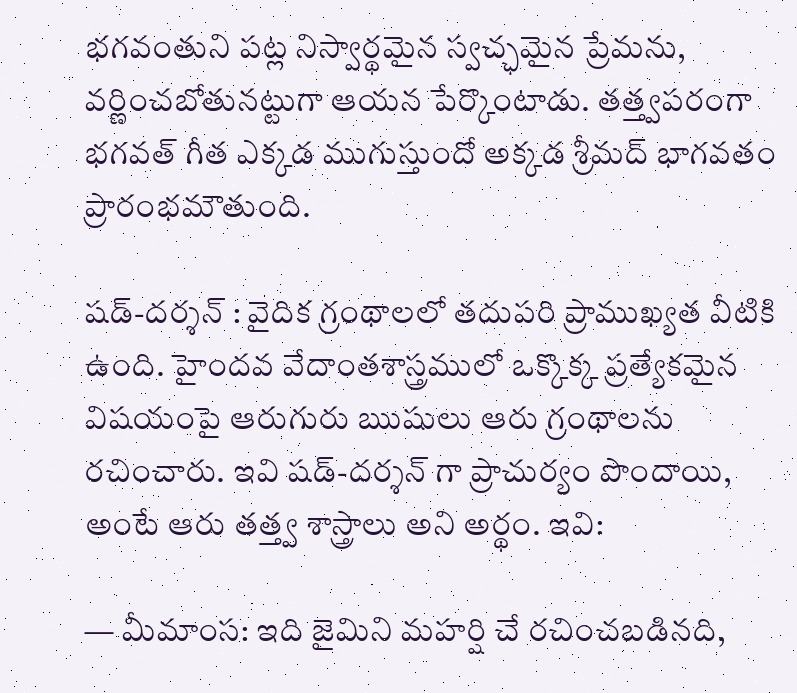భగవంతుని పట్ల నిస్వార్థమైన స్వచ్ఛమైన ప్రేమను, వర్ణించబోతునట్టుగా ఆయన పేర్కొంటాడు. తత్త్వపరంగా భగవత్ గీత ఎక్కడ ముగుస్తుందో అక్కడ శ్రీమద్ భాగవతం ప్రారంభమౌతుంది.

షడ్-దర్శన్ : వైదిక గ్రంథాలలో తదుపరి ప్రాముఖ్యత వీటికి ఉంది. హైందవ వేదాంతశాస్త్రములో ఒక్కొక్క ప్రత్యేకమైన విషయంపై ఆరుగురు ఋషులు ఆరు గ్రంథాలను రచించారు. ఇవి షడ్-దర్శన్ గా ప్రాచుర్యం పొందాయి, అంటే ఆరు తత్త్వ శాస్త్రాలు అని అర్థం. ఇవి:

— మీమాంస: ఇది జైమిని మహర్షి చే రచించబడినది,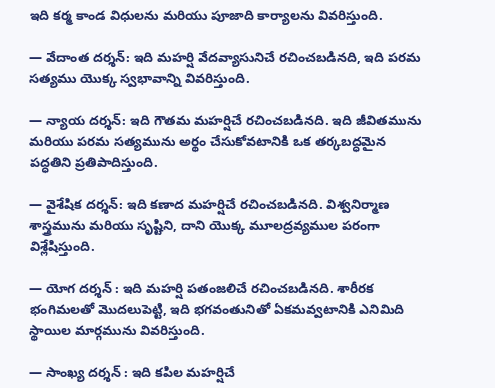ఇది కర్మ కాండ విధులను మరియు పూజాది కార్యాలను వివరిస్తుంది.

— వేదాంత దర్శన్: ఇది మహర్షి వేదవ్యాసునిచే రచించబడినది, ఇది పరమ సత్యము యొక్క స్వభావాన్ని వివరిస్తుంది.

— న్యాయ దర్శన్: ఇది గౌతమ మహర్షిచే రచించబడినది. ఇది జీవితమును మరియు పరమ సత్యమును అర్థం చేసుకోవటానికి ఒక తర్కబద్ధమైన పద్ధతిని ప్రతిపాదిస్తుంది.

— వైశేషిక దర్శన్: ఇది కణాద మహర్షిచే రచించబడినది. విశ్వనిర్మాణ శాస్త్రమును మరియు సృష్టిని, దాని యొక్క మూలద్రవ్యముల పరంగా విశ్లేషిస్తుంది.

— యోగ దర్శన్ : ఇది మహర్షి పతంజలిచే రచించబడినది. శారీరక భంగిమలతో మొదలుపెట్టి, ఇది భగవంతునితో ఏకమవ్వటానికి ఎనిమిది స్థాయిల మార్గమును వివరిస్తుంది.

— సాంఖ్య దర్శన్ : ఇది కపిల మహర్షిచే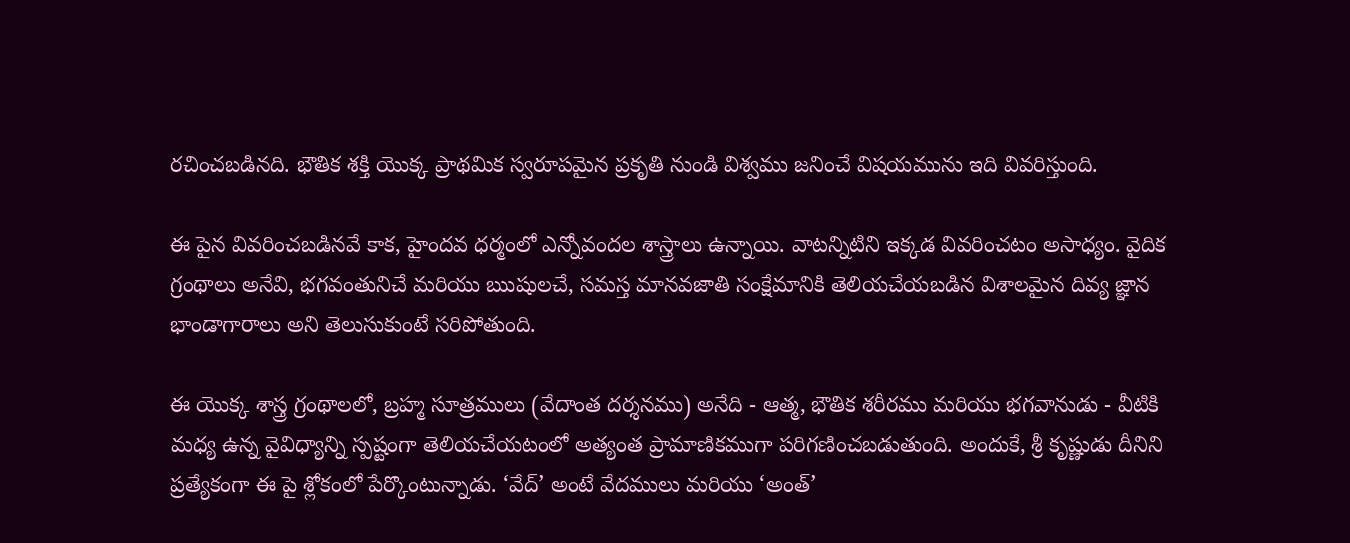రచించబడినది. భౌతిక శక్తి యొక్క ప్రాథమిక స్వరూపమైన ప్రకృతి నుండి విశ్వము జనించే విషయమును ఇది వివరిస్తుంది.

ఈ పైన వివరించబడినవే కాక, హైందవ ధర్మంలో ఎన్నోవందల శాస్త్రాలు ఉన్నాయి. వాటన్నిటిని ఇక్కడ వివరించటం అసాధ్యం. వైదిక గ్రంథాలు అనేవి, భగవంతునిచే మరియు ఋషులచే, సమస్త మానవజాతి సంక్షేమానికి తెలియచేయబడిన విశాలమైన దివ్య జ్ఞాన భాండాగారాలు అని తెలుసుకుంటే సరిపోతుంది.

ఈ యొక్క శాస్త్ర గ్రంథాలలో, బ్రహ్మ సూత్రములు (వేదాంత దర్శనము) అనేది - ఆత్మ, భౌతిక శరీరము మరియు భగవానుడు - వీటికి మధ్య ఉన్న వైవిధ్యాన్ని స్పష్టంగా తెలియచేయటంలో అత్యంత ప్రామాణికముగా పరిగణించబడుతుంది. అందుకే, శ్రీ కృష్ణుడు దీనిని ప్రత్యేకంగా ఈ పై శ్లోకంలో పేర్కొంటున్నాడు. ‘వేద్’ అంటే వేదములు మరియు ‘అంత్’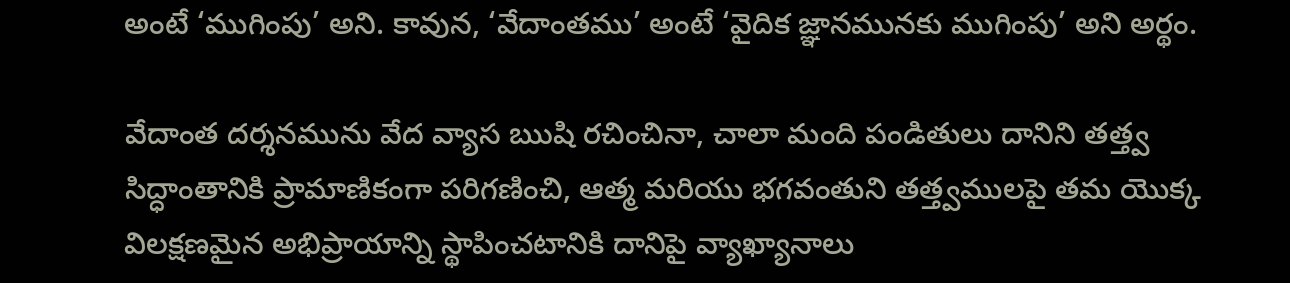అంటే ‘ముగింపు’ అని. కావున, ‘వేదాంతము’ అంటే ‘వైదిక జ్ఞానమునకు ముగింపు’ అని అర్థం.

వేదాంత దర్శనమును వేద వ్యాస ఋషి రచించినా, చాలా మంది పండితులు దానిని తత్త్వ సిద్ధాంతానికి ప్రామాణికంగా పరిగణించి, ఆత్మ మరియు భగవంతుని తత్త్వములపై తమ యొక్క విలక్షణమైన అభిప్రాయాన్ని స్థాపించటానికి దానిపై వ్యాఖ్యానాలు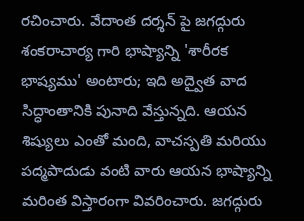రచించారు. వేదాంత దర్శన్ పై జగద్గురు శంకరాచార్య గారి భాష్యాన్ని 'శారీరక భాష్యము' అంటారు; ఇది అద్వైత వాద సిద్ధాంతానికి పునాది వేస్తున్నది. ఆయన శిష్యులు ఎంతో మంది, వాచస్పతి మరియు పద్మపాదుడు వంటి వారు ఆయన భాష్యాన్ని మరింత విస్తారంగా వివరించారు. జగద్గురు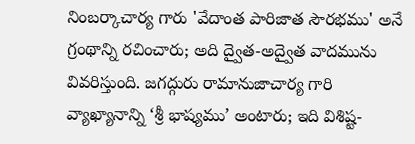నింబర్కాచార్య గారు 'వేదాంత పారిజాత సౌరభము' అనే గ్రంథాన్ని రచించారు; అది ద్వైత-అద్వైత వాదమును వివరిస్తుంది. జగద్గురు రామానుజాచార్య గారి వ్యాఖ్యానాన్ని ‘శ్రీ భాష్యము’ అంటారు; ఇది విశిష్ట-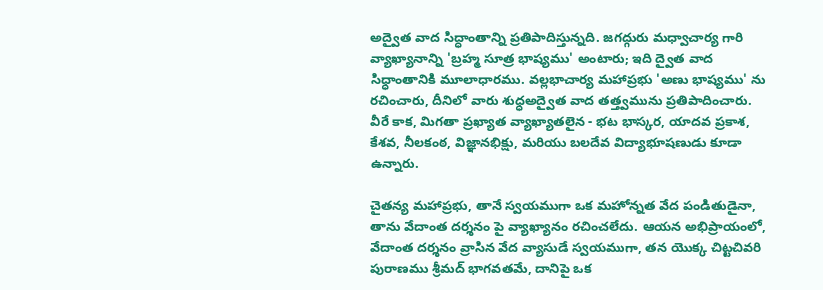అద్వైత వాద సిద్ధాంతాన్ని ప్రతిపాదిస్తున్నది. జగద్గురు మధ్వాచార్య గారి వ్యాఖ్యానాన్ని 'బ్రహ్మ సూత్ర భాష్యము' అంటారు; ఇది ద్వైత వాద సిధ్ధాంతానికి మూలాధారము. వల్లభాచార్య మహాప్రభు 'అణు భాష్యము' ను రచించారు, దీనిలో వారు శుధ్ధఅద్వైత వాద తత్త్వమును ప్రతిపాదించారు. వీరే కాక, మిగతా ప్రఖ్యాత వ్యాఖ్యాతలైన - భట భాస్కర, యాదవ ప్రకాశ, కేశవ, నీలకంఠ, విజ్ఞానభిక్షు, మరియు బలదేవ విద్యాభూషణుడు కూడా ఉన్నారు.

చైతన్య మహాప్రభు, తానే స్వయముగా ఒక మహోన్నత వేద పండితుడైనా, తాను వేదాంత దర్శనం పై వ్యాఖ్యానం రచించలేదు. ఆయన అభిప్రాయంలో, వేదాంత దర్శనం వ్రాసిన వేద వ్యాసుడే స్వయముగా, తన యొక్క చిట్టచివరి పురాణము శ్రీమద్ భాగవతమే, దానిపై ఒక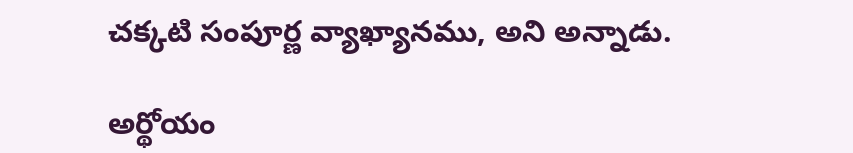చక్కటి సంపూర్ణ వ్యాఖ్యానము, అని అన్నాడు.

అర్థోయం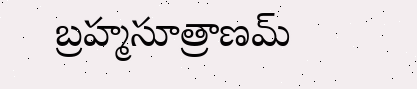బ్రహ్మసూత్రాణమ్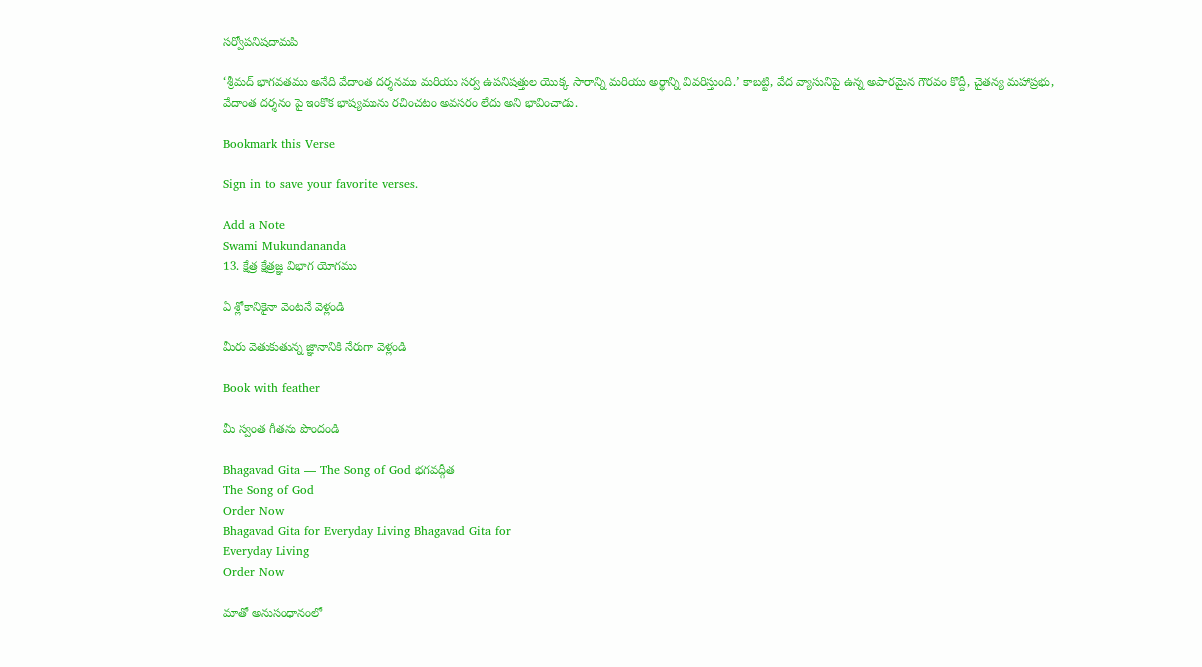సర్వోపనిషదామపి

‘శ్రీమద్ భాగవతము అనేది వేదాంత దర్శనము మరియు సర్వ ఉపనిషత్తుల యొక్క సారాన్ని మరియు అర్థాన్ని వివరిస్తుంది.’ కాబట్టి, వేద వ్యాసునిపై ఉన్న అపారమైన గౌరవం కొద్దీ, చైతన్య మహాప్రభు, వేదాంత దర్శనం పై ఇంకొక భాష్యమును రచించటం అవసరం లేదు అని భావించాడు.

Bookmark this Verse

Sign in to save your favorite verses.

Add a Note
Swami Mukundananda
13. క్షేత్ర క్షేత్రజ్ఞ విభాగ యోగము

ఏ శ్లోకానికైనా వెంటనే వెళ్లండి

మీరు వెతుకుతున్న జ్ఞానానికి నేరుగా వెళ్లండి

Book with feather

మీ స్వంత గీతను పొందండి

Bhagavad Gita — The Song of God భగవద్గీత
The Song of God
Order Now
Bhagavad Gita for Everyday Living Bhagavad Gita for
Everyday Living
Order Now

మాతో అనుసంధానంలో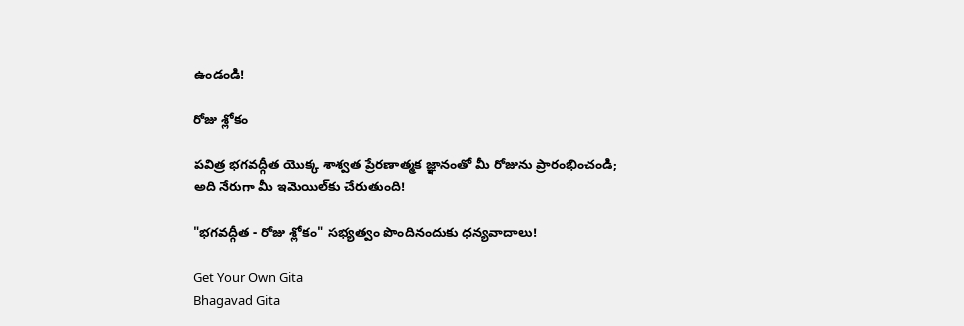ఉండండి!

రోజు శ్లోకం

పవిత్ర భగవద్గీత యొక్క శాశ్వత ప్రేరణాత్మక జ్ఞానంతో మీ రోజును ప్రారంభించండి; అది నేరుగా మీ ఇమెయిల్‌కు చేరుతుంది!

"భగవద్గీత - రోజు శ్లోకం" సభ్యత్వం పొందినందుకు ధన్యవాదాలు!

Get Your Own Gita
Bhagavad Gita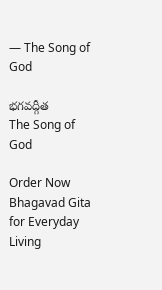— The Song of God

భగవద్గీత
The Song of God

Order Now
Bhagavad Gita for Everyday Living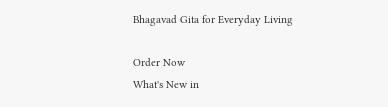Bhagavad Gita for Everyday Living

Order Now
What's New in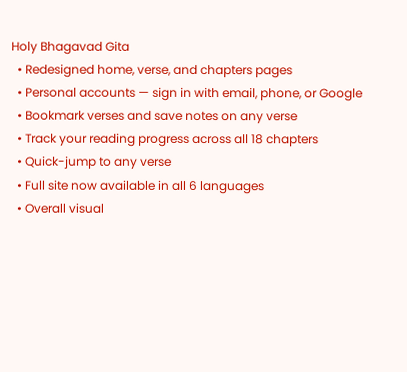Holy Bhagavad Gita
  • Redesigned home, verse, and chapters pages
  • Personal accounts — sign in with email, phone, or Google
  • Bookmark verses and save notes on any verse
  • Track your reading progress across all 18 chapters
  • Quick-jump to any verse
  • Full site now available in all 6 languages
  • Overall visual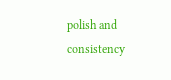polish and consistency